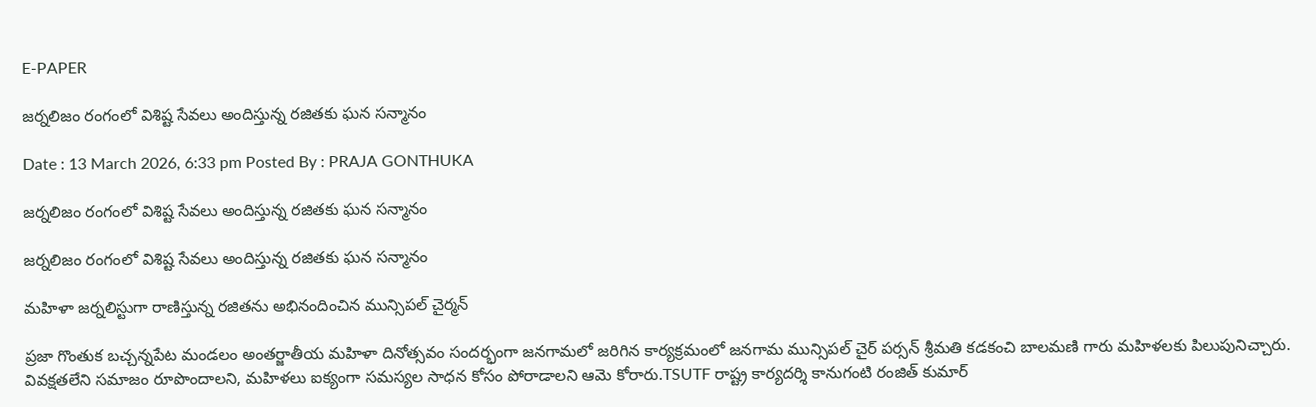E-PAPER

జర్నలిజం రంగంలో విశిష్ట సేవలు అందిస్తున్న రజితకు ఘన సన్మానం

Date : 13 March 2026, 6:33 pm Posted By : PRAJA GONTHUKA

జర్నలిజం రంగంలో విశిష్ట సేవలు అందిస్తున్న రజితకు ఘన సన్మానం

జర్నలిజం రంగంలో విశిష్ట సేవలు అందిస్తున్న రజితకు ఘన సన్మానం

మహిళా జర్నలిస్టుగా రాణిస్తున్న రజితను అభినందించిన మున్సిపల్ చైర్మన్

ప్రజా గొంతుక బచ్చన్నపేట మండలం అంతర్జాతీయ మహిళా దినోత్సవం సందర్భంగా జనగామలో జరిగిన కార్యక్రమంలో జనగామ మున్సిపల్ చైర్ పర్సన్ శ్రీమతి కడకంచి బాలమణి గారు మహిళలకు పిలుపునిచ్చారు. వివక్షతలేని సమాజం రూపొందాలని, మహిళలు ఐక్యంగా సమస్యల సాధన కోసం పోరాడాలని ఆమె కోరారు.TSUTF రాష్ట్ర కార్యదర్శి కానుగంటి రంజిత్ కుమార్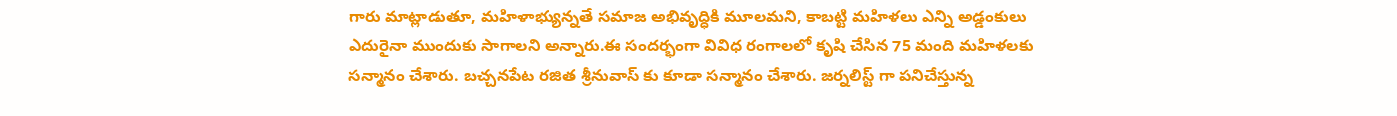గారు మాట్లాడుతూ, మహిళాభ్యున్నతే సమాజ అభివృద్ధికి మూలమని, కాబట్టి మహిళలు ఎన్ని అడ్డంకులు ఎదురైనా ముందుకు సాగాలని అన్నారు.ఈ సందర్భంగా వివిధ రంగాలలో కృషి చేసిన 75 మంది మహిళలకు సన్మానం చేశారు. బచ్చనపేట రజిత శ్రీనువాస్ కు కూడా సన్మానం చేశారు. జర్నలిస్ట్ గా పనిచేస్తున్న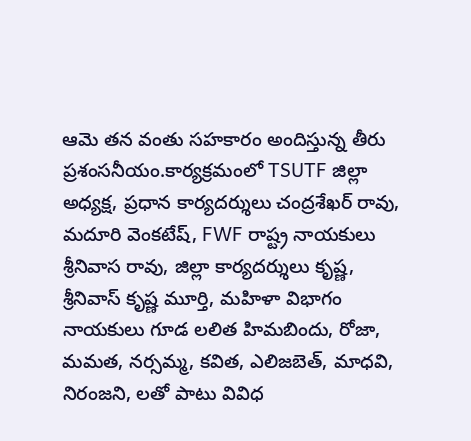ఆమె తన వంతు సహకారం అందిస్తున్న తీరు ప్రశంసనీయం.కార్యక్రమంలో TSUTF జిల్లా అధ్యక్ష, ప్రధాన కార్యదర్శులు చంద్రశేఖర్ రావు, మదూరి వెంకటేష్, FWF రాష్ట్ర నాయకులు శ్రీనివాస రావు, జిల్లా కార్యదర్శులు కృష్ణ, శ్రీనివాస్ కృష్ణ మూర్తి, మహిళా విభాగం నాయకులు గూడ లలిత హిమబిందు, రోజా, మమత, నర్సమ్మ, కవిత, ఎలిజబెత్, మాధవి, నిరంజని, లతో పాటు వివిధ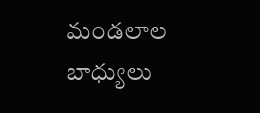మండలాల బాధ్యులు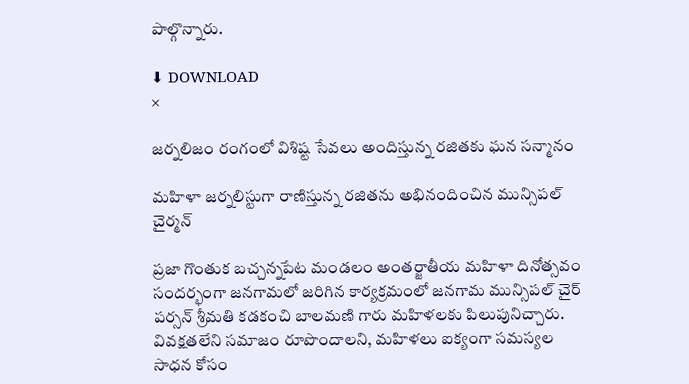పాల్గొన్నారు.

⬇ DOWNLOAD
×

జర్నలిజం రంగంలో విశిష్ట సేవలు అందిస్తున్న రజితకు ఘన సన్మానం

మహిళా జర్నలిస్టుగా రాణిస్తున్న రజితను అభినందించిన మున్సిపల్ చైర్మన్

ప్రజా గొంతుక బచ్చన్నపేట మండలం అంతర్జాతీయ మహిళా దినోత్సవం సందర్భంగా జనగామలో జరిగిన కార్యక్రమంలో జనగామ మున్సిపల్ చైర్ పర్సన్ శ్రీమతి కడకంచి బాలమణి గారు మహిళలకు పిలుపునిచ్చారు. వివక్షతలేని సమాజం రూపొందాలని, మహిళలు ఐక్యంగా సమస్యల సాధన కోసం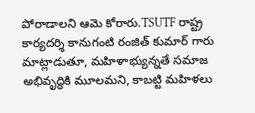పోరాడాలని ఆమె కోరారు.TSUTF రాష్ట్ర కార్యదర్శి కానుగంటి రంజిత్ కుమార్ గారు మాట్లాడుతూ, మహిళాభ్యున్నతే సమాజ అభివృద్ధికి మూలమని, కాబట్టి మహిళలు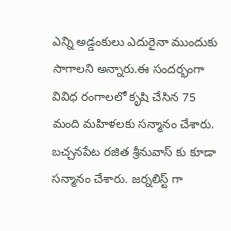ఎన్ని అడ్డంకులు ఎదురైనా ముందుకు సాగాలని అన్నారు.ఈ సందర్భంగా వివిధ రంగాలలో కృషి చేసిన 75 మంది మహిళలకు సన్మానం చేశారు. బచ్చనపేట రజిత శ్రీనువాస్ కు కూడా సన్మానం చేశారు. జర్నలిస్ట్ గా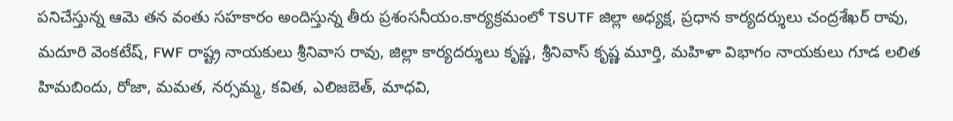పనిచేస్తున్న ఆమె తన వంతు సహకారం అందిస్తున్న తీరు ప్రశంసనీయం.కార్యక్రమంలో TSUTF జిల్లా అధ్యక్ష, ప్రధాన కార్యదర్శులు చంద్రశేఖర్ రావు, మదూరి వెంకటేష్, FWF రాష్ట్ర నాయకులు శ్రీనివాస రావు, జిల్లా కార్యదర్శులు కృష్ణ, శ్రీనివాస్ కృష్ణ మూర్తి, మహిళా విభాగం నాయకులు గూడ లలిత హిమబిందు, రోజా, మమత, నర్సమ్మ, కవిత, ఎలిజబెత్, మాధవి,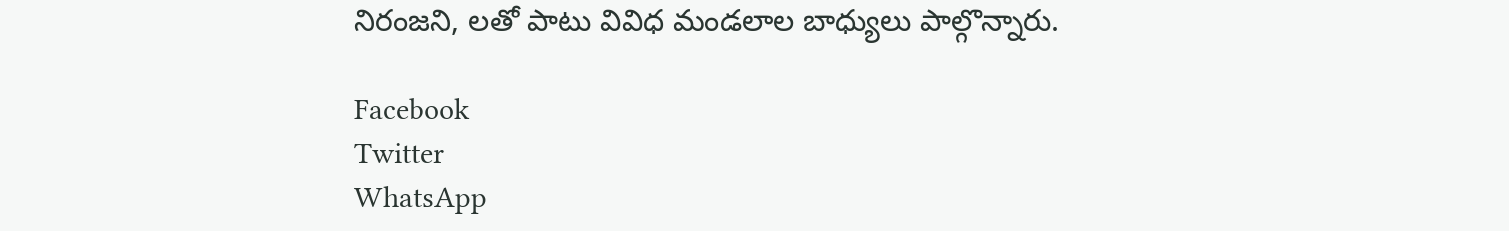నిరంజని, లతో పాటు వివిధ మండలాల బాధ్యులు పాల్గొన్నారు.

Facebook
Twitter
WhatsApp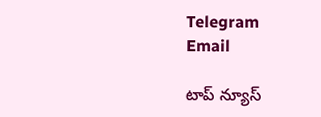Telegram
Email

టాప్ న్యూస్